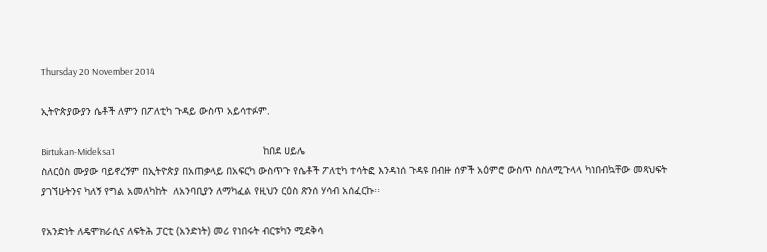Thursday 20 November 2014

ኢትዮጵያውያን ሴቶች ለምን በፖለቲካ ጉዳይ ውስጥ አይሳተፉም.

Birtukan-Mideksa1                                                                          ከበደ ሀይሌ
ስለርዕስ ሙያው ባይኖረኝም በኢትዮጵያ በአጠቃላይ በአፍርካ ውስጥጉ የሴቶች ፖለቲካ ተሳትፎ እንዳነሰ ጉዳዩ በብዙ ሰዎች አዕምሮ ውስጥ ስስለሚጉላላ ካነበብኳቸው መጻህፍት ያገኘሁትንና ካለኝ የግል አመለካከት  ለአንባቢያን ለማካፈል የዚህን ርዕስ ጽንሰ ሃሳብ አሰፈርኩ፡፡

የአንድነት ለዴሞክራሲና ለፍትሕ ፓርቲ (አንድነት) መሪ የነበሩት ብርቱካን ሚደቅሳ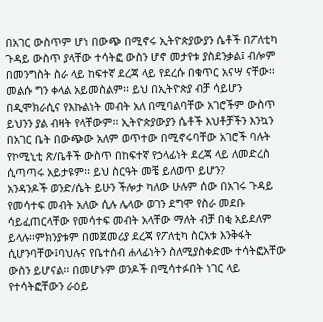በአገር ውስጥም ሆነ በውጭ በሚኖሩ ኢትዮጵያውያን ሴቶች በፖለቲካ ጉዳይ ውስጥ ያላቸው ተሳትፎ ውስን ሆኖ መታየቱ ያስደንቃል፤ ብሎም በመንግስት ስራ ላይ ከፍተኛ ደረጃ ላይ የደረሱ በቁጥር አናሣ ናቸው፡፡ መልሱ ግን ቀላል አይመስልም፡፡ ይህ በኢትዮጵያ ብቻ ሳይሆን በዲሞክራሲና የእኩልነት መብት አለ በሚባልባቸው አገሮችም ውስጥ ይህንን ያል ብዛት የላቸውም፡፡ ኢትዮጵያውያን ሴቶች እህቶቻችን እንኳን በአገር ቤት በውጭው አለም ወጥተው በሚኖሩባቸው አገሮች ባሉት የኮሚኒቲ ጽ/ቤቶች ውስጥ በከፍተኛ የኃላፊነት ደረጃ ላይ ለመድረስ ሲጣጣሩ አይታዩም፡፡ ይህ ስርዓት መቼ ይለወጥ ይሆን?
አንዳንዶች ወንድ/ሴት ይሁን ችሎታ ካለው ሁሉም ሰው በአገሩ ጉዳይ የመሳተፍ መብት አለው ሲሉ ሌላው ወገን ደግሞ የስራ መደቡ ሳይፈጠርላቸው የመሳተፍ መብት አላቸው ማለት ብቻ በቂ አይደለም ይላሉ፡፡ምክንያቱም በመጀመሪያ ደረጃ የፖለቲካ ስርአቱ እንቅፋት ሲሆንባቸው፤ባህሉና የቤተሰብ ሐላፊነትን ስለሚያስቀድሙ ተሳትፎአቸው ውስን ይሆናል፡፡ በመሆኑም ወንዶች በሚሳተፉበት ነገር ላይ የተሳትፎቸውን ራዕይ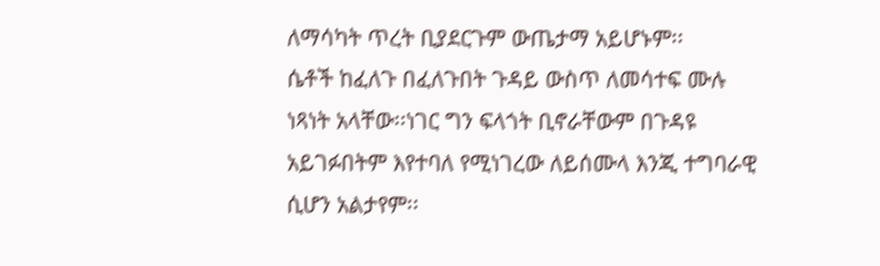ለማሳካት ጥረት ቢያደርጉም ውጤታማ አይሆኑም፡፡
ሴቶች ከፈለጉ በፈለጉበት ጉዳይ ውስጥ ለመሳተፍ ሙሉ ነጻነት አላቸው፡፡ነገር ግን ፍላጎት ቢኖራቸውም በጉዳዩ አይገፉበትም እየተባለ የሚነገረው ለይሰሙላ እንጂ ተግባራዊ ሲሆን አልታየም፡፡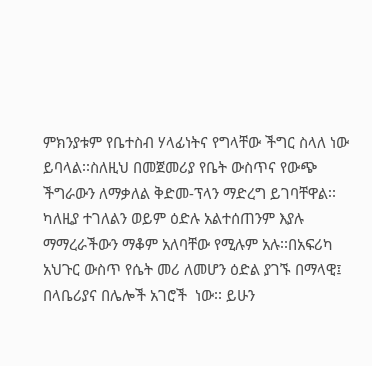ምክንያቱም የቤተስብ ሃላፊነትና የግላቸው ችግር ስላለ ነው ይባላል፡፡ስለዚህ በመጀመሪያ የቤት ውስጥና የውጭ ችግራውን ለማቃለል ቅድመ-ፕላን ማድረግ ይገባቸዋል፡፡ ካለዚያ ተገለልን ወይም ዕድሉ አልተሰጠንም እያሉ ማማረራችውን ማቆም አለባቸው የሚሉም አሉ፡፡በአፍሪካ አህጉር ውስጥ የሴት መሪ ለመሆን ዕድል ያገኙ በማላዊ፤ በላቤሪያና በሌሎች አገሮች  ነው፡፡ ይሁን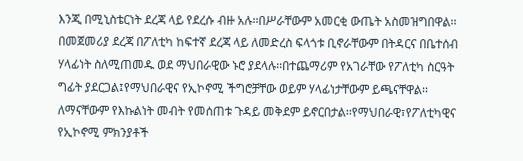እንጂ በሚኒስቴርነት ደረጃ ላይ የደረሱ ብዙ አሉ፡፡በሥራቸውም አመርቂ ውጤት አስመዝግበዋል፡፡
በመጀመሪያ ደረጃ በፖለቲካ ከፍተኛ ደረጃ ላይ ለመድረስ ፍላጎቱ ቢኖራቸውም በትዳርና በቤተሰብ ሃላፊነት ስለሚጠመዱ ወደ ማህበራዊው ኑሮ ያደላሉ፡፡በተጨማሪም የአገራቸው የፖለቲካ ስርዓት ግፊት ያደርጋል፤የማህበራዊና የኢኮኖሚ ችግሮቻቸው ወይም ሃላፊነታቸውም ይጫናቸዋል፡፡ ለማናቸውም የእኩልነት መብት የመሰጠቱ ጉዳይ መቅደም ይኖርበታል፡፡የማህበራዊ፣የፖለቲካዊና የኢኮኖሚ ምክንያቶች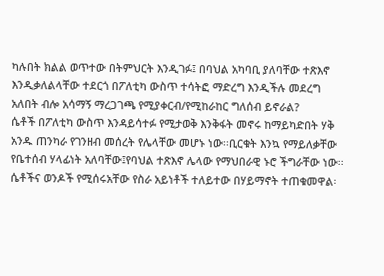ካሉበት ክልል ወጥተው በትምህርት እንዲገፉ፤ በባህል አካባቢ ያለባቸው ተጽእኖ እንዲቃለልላቸው ተደርጎ በፖለቲካ ውስጥ ተሳትፎ ማድረግ እንዲችሉ መደረግ አለበት ብሎ አሳማኝ ማረጋገጫ የሚያቀርብ/የሚከራከር ግለሰብ ይኖራል?
ሴቶች በፖለቲካ ውስጥ እንዳይሳተፉ የሚታወቅ እንቅፋት መኖሩ ከማይካድበት ሃቅ አንዱ ጠንካራ የገንዘብ መሰረት የሌላቸው መሆኑ ነው፡፡ቢርቁት እንኳ የማይለቃቸው የቤተሰብ ሃላፊነት አለባቸው፤የባህል ተጽእኖ ሌላው የማህበራዊ ኑሮ ችግራቸው ነው፡፡ሴቶችና ወንዶች የሚሰሩአቸው የስራ አይነቶች ተለይተው በሃይማኖት ተጠቁመዋል፡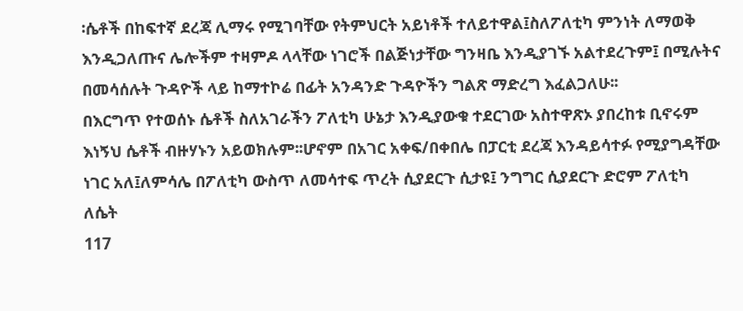፡ሴቶች በከፍተኛ ደረጃ ሊማሩ የሚገባቸው የትምህርት አይነቶች ተለይተዋል፤ስለፖለቲካ ምንነት ለማወቅ እንዲጋለጡና ሌሎችም ተዛምዶ ላላቸው ነገሮች በልጅነታቸው ግንዛቤ እንዲያገኙ አልተደረጉም፤ በሚሉትና በመሳሰሉት ጉዳዮች ላይ ከማተኮሬ በፊት አንዳንድ ጉዳዮችን ግልጽ ማድረግ እፈልጋለሁ፡፡
በእርግጥ የተወሰኑ ሴቶች ስለአገራችን ፖለቲካ ሁኔታ እንዲያውቁ ተደርገው አስተዋጽኦ ያበረከቱ ቢኖሩም እነኝህ ሴቶች ብዙሃኑን አይወክሉም፡፡ሆኖም በአገር አቀፍ/በቀበሌ በፓርቲ ደረጃ እንዳይሳተፉ የሚያግዳቸው ነገር አለ፤ለምሳሌ በፖለቲካ ውስጥ ለመሳተፍ ጥረት ሲያደርጉ ሲታዩ፤ ንግግር ሲያደርጉ ድሮም ፖለቲካ ለሴት
117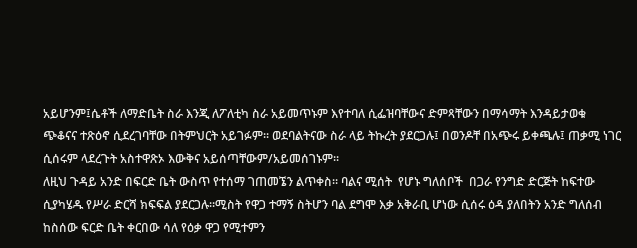አይሆንም፤ሴቶች ለማድቤት ስራ እንጂ ለፖለቲካ ስራ አይመጥኑም እየተባለ ሲፌዝባቸውና ድምጻቸውን በማሳማት እንዳይታወቁ ጭቆናና ተጽዕኖ ሲደረገባቸው በትምህርት አይገፉም፡፡ ወደባልትናው ስራ ላይ ትኩረት ያደርጋሉ፤ በወንዶቸ በአጭሩ ይቀጫሉ፤ ጠቃሚ ነገር ሲሰሩም ላደረጉት አስተዋጽኦ እውቅና አይሰጣቸውም/አይመሰገኑም፡፡
ለዚህ ጉዳይ አንድ በፍርድ ቤት ውስጥ የተሰማ ገጠመኜን ልጥቀስ፡፡ ባልና ሚሰት  የሆኑ ግለሰቦች  በጋራ የንግድ ድርጅት ከፍተው ሲያካሄዱ የሥራ ድርሻ ክፍፍል ያደርጋሉ፡፡ሚስት የዋጋ ተማኝ ስትሆን ባል ደግሞ እቃ አቅራቢ ሆነው ሲሰሩ ዕዳ ያለበትን አንድ ግለሰብ ከስሰው ፍርድ ቤት ቀርበው ሳለ የዕቃ ዋጋ የሚተምን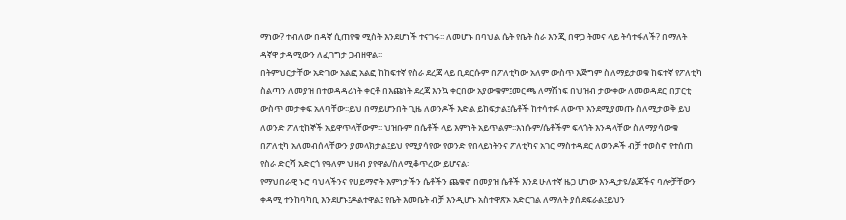ማነው? ተብለው በዳኛ ሲጠየቁ ሚስት እንደሆነች ተናገሩ፡፡ ለመሆኑ በባህል ሴት የቤት ስራ እንጂ በዋጋ ትመና ላይ ትሳተፋለች? በማለት ዳኛዋ ታዳሚውን ለፈገግታ ጋብዘዋል፡፡
በትምህርታቸው አድገው አልፎ አልፎ ከከፍተኛ የስራ ደረጃ ላይ ቢደርሱም በፖለቲካው አለም ውስጥ እጅግም ስለማይታወቁ ከፍተኛ የፖለቲካ ስልጣን ለመያዝ በተወዳዳሪነት ቀርቶ በእጩነት ደረጃ እንኳ ቀርበው አያውቁም፤መርጫ ለማሽነፍ በህዝብ ታውቀው ለመወዳደር በፓርቲ ውስጥ መታቀፍ አለባቸው፡፡ይህ በማይሆንበት ጊዜ ለወንዶች እድል ይከፍታል፤ሴቶች ከተሳተፉ ለውጥ እንደሚያመጡ ስለሚታወቅ ይህ ለወንድ ፖለቲከኞች አይዋጥላቸውም፡፡ ህዝቡም በሴቶች ላይ እምነት አይጥልም፡፡እነሱም/ሴቶችም ፍላጎት እንዳላቸው ስለማያሳውቁ በፖለቲካ አለመብሰላቸውን ያመላክታል፤ይህ የሚያሳየው የወንድ የበላይነትንና ፖለቲካና አገር ማስተዳደር ለወንዶች ብቻ ተወስኖ የተሰጠ የስራ ድርሻ አድርጎ የዓለም ህዘብ ያየዋል/ስለሚቆጥረው ይሆናል፡
የማህበራዊ ኑሮ ባህላችንና የሀይማኖት እምነታችን ሴቶችን ጨቁኖ በመያዝ ሴቶች እንደ ሁለተኛ ዜጋ ሆነው እንዲታዩ/ልጆችና ባሎቻቸውን ቀዳሚ ተንከባካቢ እንደሆኑ፤ዶልተዋል፤ የቤት እመቤት ብቻ እንዲሆኑ አስተዋጽኦ አድርገል ለማለት ያሰደፍራል፤ይህን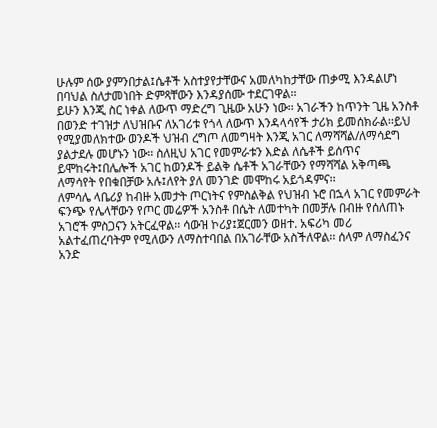ሁሉም ሰው ያምንበታል፤ሴቶች አስተያየታቸውና አመለካከታቸው ጠቃሚ እንዳልሆነ በባህል ስለታመነበት ድምጻቸውን እንዳያሰሙ ተደርገዋል፡፡
ይሁን እንጂ ስር ነቀል ለውጥ ማድረግ ጊዜው አሁን ነው፡፡ አገራችን ከጥንት ጊዜ አንስቶ በወንድ ተገዝታ ለህዝቡና ለአገሪቱ የጎላ ለውጥ እንዳላሳየች ታሪክ ይመሰክራል፡፡ይህ የሚያመለክተው ወንዶች ህዝብ ረግጦ ለመግዛት እንጂ አገር ለማሻሻል/ለማሳደግ ያልታደሉ መሆኑን ነው፡፡ ስለዚህ አገር የመምራቱን እድል ለሴቶች ይሰጥና ይሞከሩት፤በሌሎች አገር ከወንዶች ይልቅ ሴቶች አገራቸውን የማሻሻል አቅጣጫ ለማሳየት የበቁበቻው አሉ፤ለየት ያለ መንገድ መሞከሩ አይጎዳምና፡፡
ለምሳሌ ላቤሪያ ከብዙ አመታት ጦርነትና የምስልቅል የህዝብ ኑሮ በኋላ አገር የመምራት ፍንጭ የሌላቸውን የጦር መሬዎች አንስቶ በሴት ለመተካት በመቻሉ በብዙ የሰለጠኑ አገሮች ምስጋናን አትርፈዋል፡፡ ሳውዝ ኮሪያ፤ጀርመን ወዘተ. አፍሪካ መሪ አልተፈጠረባትም የሚለውን ለማስተባበል በአገራቸው አስችለዋል፡፡ ሰላም ለማስፈንና አንድ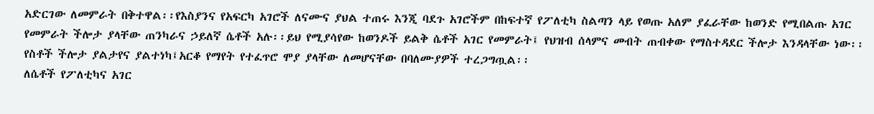አድርገው ለመምራት በቅተዋል፡፡የእስያንና የአፍርካ አገሮች ለናሙና ያህል ተጠሩ እንጂ ባደጉ አገሮችም በከፍተኛ የፖለቲካ ስልጣን ላይ የወጡ አለም ያፈራቸው ከወንድ የሚበልጡ አገር የመምራት ችሎታ ያላቸው ጠንካራና ኃይለኛ ሴቶች አሉ፡፡ይህ የሚያሳየው ከወንዶች ይልቅ ሴቶች አገር የመምራት፤ የህዝብ ሰላምና መብት ጠብቀው የማስተዳደር ችሎታ እንዳላቸው ነው፡፡የስቶች ችሎታ ያልታየና ያልተነካ፤አርቆ የማየት የተፈጥሮ ሞያ ያላቸው ለመሆናቸው በባለሙያዎች ተረጋግጧል፡፡
ለሴቶች የፖለቲካና አገር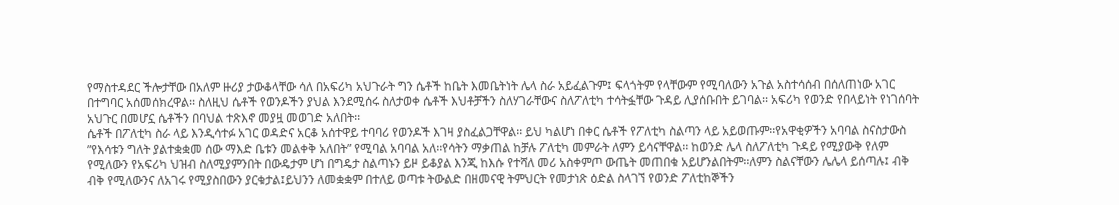የማስተዳደር ችሎታቸው በአለም ዙሪያ ታውቆላቸው ሳለ በአፍሪካ አህጉራት ግን ሴቶች ከቤት እመቤትነት ሌላ ስራ አይፈልጉም፤ ፍላጎትም የላቸውም የሚባለውን አጉል አስተሳሰብ በሰለጠነው አገር በተግባር አሰመሰክረዋል፡፡ ስለዚህ ሴቶች የወንዶችን ያህል እንደሚሰሩ ስለታወቀ ሴቶች እህቶቻችን ስለሃገራቸውና ስለፖለቲካ ተሳትፏቸው ጉዳይ ሊያሰቡበት ይገባል፡፡ አፍሪካ የወንድ የበላይነት የነገሰባት አህጉር በመሆኗ ሴቶችን በባህል ተጽእኖ መያዟ መወገድ አለበት፡፡
ሴቶች በፖለቲካ ስራ ላይ እንዲሳተፉ አገር ወዳድና አርቆ አሰተዋይ ተባባሪ የወንዶች እገዛ ያስፈልጋቸዋል፡፡ ይህ ካልሆነ በቀር ሴቶች የፖለቲካ ስልጣን ላይ አይወጡም፡፡የአዋቂዎችን አባባል ስናስታውስ ”የእሳቱን ግለት ያልተቋቋመ ሰው ማእድ ቤቱን መልቀቅ አለበት” የሚባል አባባል አለ፡፡የሳትን ማቃጠል ከቻሉ ፖለቲካ መምራት ለምን ይሳናቸዋል፡፡ ከወንድ ሌላ ስለፖለቲካ ጉዳይ የሚያውቅ የለም የሚለውን የአፍሪካ ህዝብ ስለሚያምንበት በውዴታም ሆነ በግዴታ ስልጣኑን ይዞ ይቆያል እንጂ ከእሱ የተሻለ መሪ አስቀምጦ ውጤት መጠበቁ አይሆንልበትም፡፡ለምን ስልናቸውን ሌሌላ ይሰጣሉ፤ ብቅ ብቅ የሚለውንና ለአገሩ የሚያስበውን ያርቁታል፤ይህንን ለመቋቋም በተለይ ወጣቱ ትውልድ በዘመናዊ ትምህርት የመታነጽ ዕድል ስላገኘ የወንድ ፖለቲከኞችን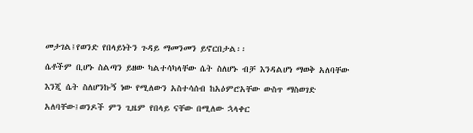መታገል፤የወንድ የበላይነትን ጉዳይ ማመንመን ይኖርበታል፡፡
ሴቶችም ቢሆኑ ስልጣን ይዘው ካልተሳካላቸው ሴት ስለሆኑ ብቻ እንዳልሆነ ማወቅ አለባቸው እንጂ ሴት ስለሆንኩኝ ነው የሚለውን አስተሳሰብ ከአዕምሮአቸው ውስጥ ማስወገድ አለባቸው፤ወንዶች ምን ጊዜም የበላይ ናቸው በሚለው ኋላቀር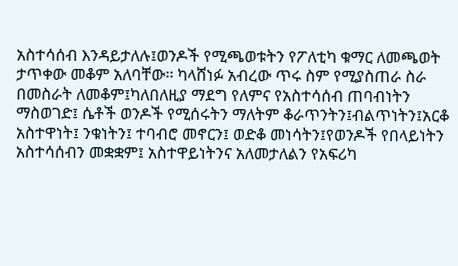አስተሳሰብ እንዳይታለሉ፤ወንዶች የሚጫወቱትን የፖለቲካ ቁማር ለመጫወት ታጥቀው መቆም አለባቸው፡፡ ካላሸነፉ አብረው ጥሩ ስም የሚያስጠራ ስራ በመስራት ለመቆም፤ካለበለዚያ ማደግ የለምና የአስተሳሰብ ጠባብነትን ማስወገድ፤ ሴቶች ወንዶች የሚሰሩትን ማለትም ቆራጥንትን፤ብልጥነትን፤አርቆ አስተዋነት፤ ንቁነትን፤ ተባብሮ መኖርን፤ ወድቆ መነሳትን፤የወንዶች የበላይነትን አስተሳሰብን መቋቋም፤ አስተዋይነትንና አለመታለልን የአፍሪካ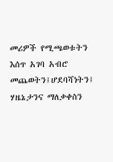መሪዎች የሚጫወቱትን እሰጥ አገባ አብሮ መጨወትን፤ሆደባሻነትን፤ ሃዜኔታንና ማለቃቀስን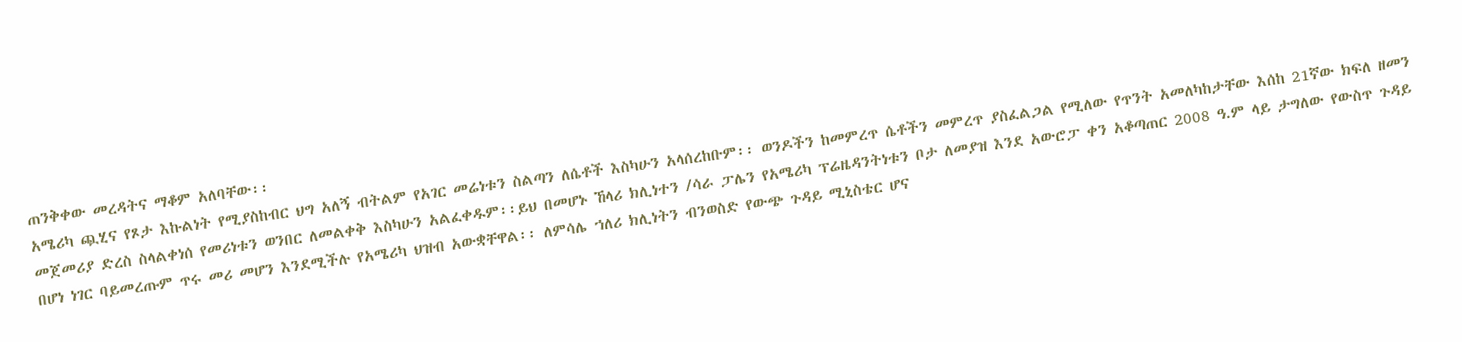ጠንቅቀው መረዳትና ማቆም አለባቸው፡፡
አሜሪካ ጯሂና የጾታ እኩልነት የሚያስከብር ህግ አለኝ ብትልም የአገር መሬነቱን ስልጣን ለሴቶች እስካሁን አላሰረከቡም፡፡ ወንዶችን ከመምረጥ ሴቶችን መምረጥ ያስፈልጋል የሚለው የጥንት አመለካከታቸው እሰከ 21ኛው ክፍለ ዘመን መጀመሪያ ድረስ ስላልቀነሰ የመሪነቱን ወንበር ለመልቀቅ እስካሁን አልፈቀዱም፡፡ይህ በመሆኑ ኸላሪ ክሊነተን /ሳራ ፓሌን የአሜሪካ ፕሬዜዳንትነቱን ቦታ ለመያዝ እንደ አውሮፓ ቀን አቆጣጠር 2008 ዓ.ም ላይ ታግለው የውስጥ ጉዳይ በሆነ ነገር ባይመረጡም ጥሩ መሪ መሆን እንደሚችሉ የአሜሪካ ህዝብ አውቋቸዋል፡፡ ለምሳሌ ኀለሪ ክሊነትን ብንወስድ የውጭ ጉዳይ ሚኒስቴር ሆና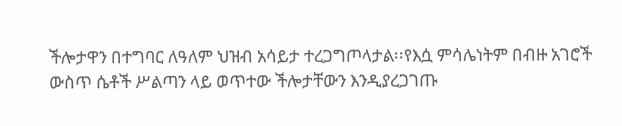ችሎታዋን በተግባር ለዓለም ህዝብ አሳይታ ተረጋግጦላታል፡፡የእሷ ምሳሌነትም በብዙ አገሮች ውስጥ ሴቶች ሥልጣን ላይ ወጥተው ችሎታቸውን እንዲያረጋገጡ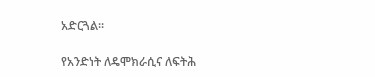አድርጓል፡፡

የአንድነት ለዴሞክራሲና ለፍትሕ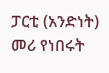ፓርቲ (አንድነት) መሪ የነበሩት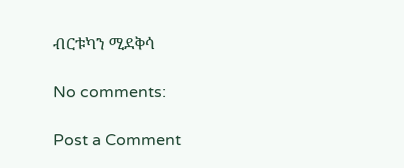ብርቱካን ሚደቅሳ

No comments:

Post a Comment